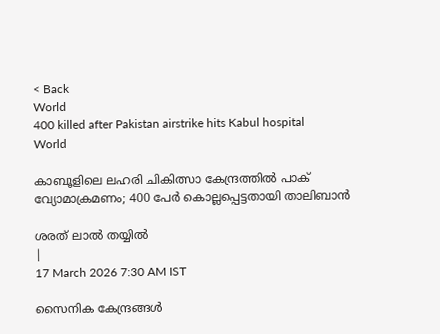< Back
World
400 killed after Pakistan airstrike hits Kabul hospital
World

കാബൂളിലെ ലഹരി ചികിത്സാ കേന്ദ്രത്തില്‍ പാക് വ്യോമാക്രമണം; 400 പേര്‍ കൊല്ലപ്പെട്ടതായി താലിബാന്‍

ശരത് ലാൽ തയ്യിൽ
|
17 March 2026 7:30 AM IST

സൈനിക കേന്ദ്രങ്ങള്‍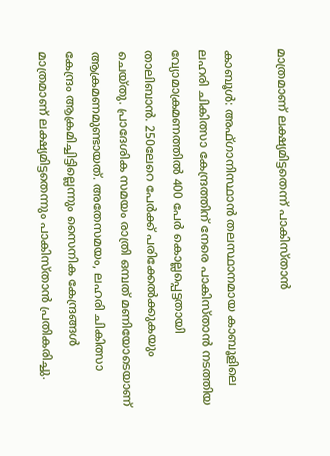മാത്രമാണ് ലക്ഷ്യമിട്ടതെന്ന് പാകിസ്താന്‍

കാബൂള്‍: അഫ്ഗാനിസ്ഥാന്‍ തലസ്ഥാനമായ കാബൂളിലെ ലഹരി ചികിത്സാ കേന്ദ്രത്തിന് നേരെ പാകിസ്താന്‍ നടത്തിയ വ്യോമാക്രമണത്തില്‍ 400 പേര്‍ കൊല്ലപ്പെട്ടതായി താലിബാന്‍. 250ലേറെ പേര്‍ക്ക് പരിക്കേല്‍ക്കുകയും ചെയ്തു. പ്രാദേശിക സമയം രാത്രി ഒമ്പത് മണിയോടെയാണ് ആക്രമണമുണ്ടായത്. അതേസമയം, ലഹരി ചികിത്സാ കേന്ദ്രം ആക്രമിച്ചിട്ടില്ലെന്നും സൈനിക കേന്ദ്രങ്ങള്‍ മാത്രമാണ് ലക്ഷ്യമിട്ടതെന്നും പാകിസ്താന്‍ പ്രതികരിച്ചു.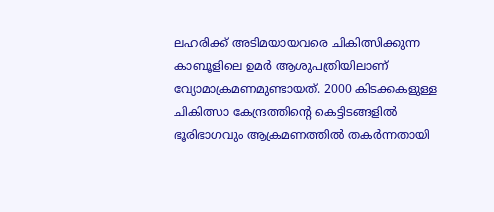ലഹരിക്ക് അടിമയായവരെ ചികിത്സിക്കുന്ന കാബൂളിലെ ഉമര്‍ ആശുപത്രിയിലാണ് വ്യോമാക്രമണമുണ്ടായത്. 2000 കിടക്കകളുള്ള ചികിത്സാ കേന്ദ്രത്തിൻ്റെ കെട്ടിടങ്ങളില്‍ ഭൂരിഭാഗവും ആക്രമണത്തില്‍ തകര്‍ന്നതായി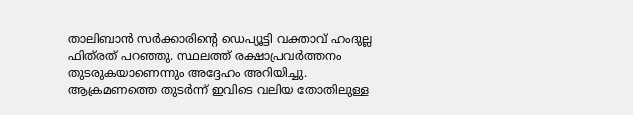താലിബാന്‍ സര്‍ക്കാരിന്റെ ഡെപ്യൂട്ടി വക്താവ് ഹംദുല്ല ഫിത്‌രത് പറഞ്ഞു. സ്ഥലത്ത് രക്ഷാപ്രവര്‍ത്തനം തുടരുകയാണെന്നും അദ്ദേഹം അറിയിച്ചു. ആക്രമണത്തെ തുടര്‍ന്ന് ഇവിടെ വലിയ തോതിലുള്ള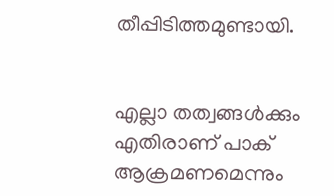തീപ്പിടിത്തമുണ്ടായി.


എല്ലാ തത്വങ്ങള്‍ക്കും എതിരാണ് പാക് ആക്രമണമെന്നും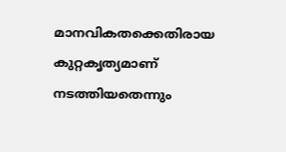മാനവികതക്കെതിരായ കുറ്റകൃത്യമാണ് നടത്തിയതെന്നും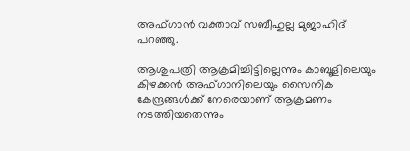അഫ്ഗാന്‍ വക്താവ് സബീഹുല്ല മുജാഹിദ് പറഞ്ഞു.

ആശുപത്രി ആക്രമിച്ചിട്ടില്ലെന്നും കാബൂളിലെയും കിഴക്കന്‍ അഫ്ഗാനിലെയും സൈനിക കേന്ദ്രങ്ങള്‍ക്ക് നേരെയാണ് ആക്രമണം നടത്തിയതെന്നും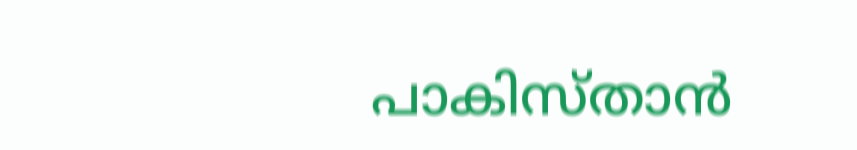പാകിസ്താന്‍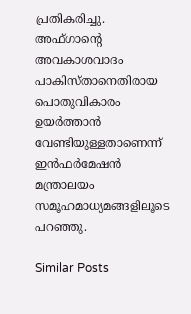പ്രതികരിച്ചു. അഫ്ഗാന്റെ അവകാശവാദം പാകിസ്താനെതിരായ പൊതുവികാരം ഉയര്‍ത്താന്‍ വേണ്ടിയുള്ളതാണെന്ന് ഇന്‍ഫര്‍മേഷന്‍ മന്ത്രാലയം സമൂഹമാധ്യമങ്ങളിലൂടെ പറഞ്ഞു.

Similar Posts